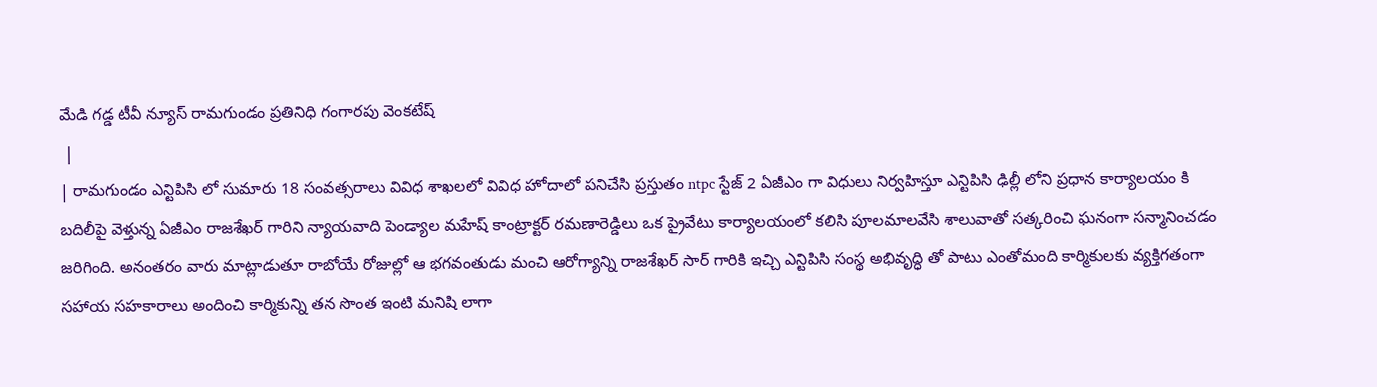మేడి గడ్డ టీవీ న్యూస్ రామగుండం ప్రతినిధి గంగారపు వెంకటేష్
 |
| రామగుండం ఎన్టిపిసి లో సుమారు 18 సంవత్సరాలు వివిధ శాఖలలో వివిధ హోదాలో పనిచేసి ప్రస్తుతం ntpc స్టేజ్ 2 ఏజీఎం గా విధులు నిర్వహిస్తూ ఎన్టిపిసి ఢిల్లీ లోని ప్రధాన కార్యాలయం కి బదిలీపై వెళ్తున్న ఏజీఎం రాజశేఖర్ గారిని న్యాయవాది పెండ్యాల మహేష్ కాంట్రాక్టర్ రమణారెడ్డిలు ఒక ప్రైవేటు కార్యాలయంలో కలిసి పూలమాలవేసి శాలువాతో సత్కరించి ఘనంగా సన్మానించడం జరిగింది. అనంతరం వారు మాట్లాడుతూ రాబోయే రోజుల్లో ఆ భగవంతుడు మంచి ఆరోగ్యాన్ని రాజశేఖర్ సార్ గారికి ఇచ్చి ఎన్టిపిసి సంస్థ అభివృద్ధి తో పాటు ఎంతోమంది కార్మికులకు వ్యక్తిగతంగా సహాయ సహకారాలు అందించి కార్మికున్ని తన సొంత ఇంటి మనిషి లాగా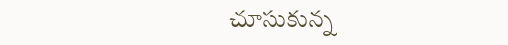చూసుకున్న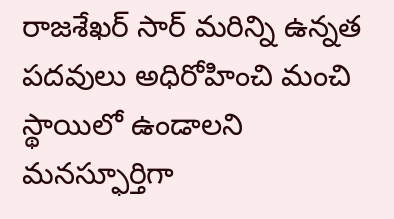రాజశేఖర్ సార్ మరిన్ని ఉన్నత పదవులు అధిరోహించి మంచి స్థాయిలో ఉండాలని మనస్ఫూర్తిగా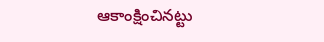ఆకాంక్షించినట్టు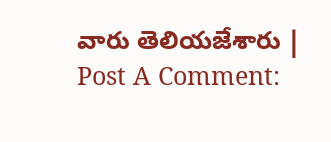వారు తెలియజేశారు |
Post A Comment: